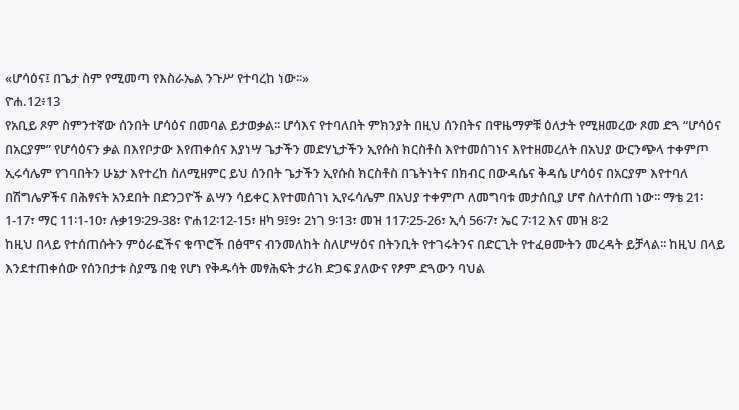«ሆሳዕና፤ በጌታ ስም የሚመጣ የእስራኤል ንጉሥ የተባረከ ነው፡፡»
ዮሐ.12፥13
የአቢይ ጾም ስምንተኛው ሰንበት ሆሳዕና በመባል ይታወቃል፡፡ ሆሳእና የተባለበት ምክንያት በዚህ ሰንበትና በዋዜማዎቹ ዕለታት የሚዘመረው ጾመ ድጓ “ሆሳዕና በአርያም” የሆሳዕናን ቃል በእየቦታው እየጠቀሰና እያነሣ ጌታችን መድሃኒታችን ኢየሱስ ክርስቶስ እየተመሰገነና እየተዘመረለት በአህያ ውርንጭላ ተቀምጦ ኢሩሳሌም የገባበትን ሁኔታ እየተረከ ስለሚዘምር ይህ ሰንበት ጌታችን ኢየሱስ ክርስቶስ በጌትነትና በክብር በውዳሴና ቅዳሴ ሆሳዕና በአርያም እየተባለ በሽግሌዎችና በሕፃናት አንደበት በድንጋዮች ልሣን ሳይቀር እየተመሰገነ ኢየሩሳሌም በአህያ ተቀምጦ ለመግባቱ መታሰቢያ ሆኖ ስለተሰጠ ነው፡፡ ማቴ 21፡1-17፣ ማር 11፡1-10፣ ሉቃ19፡29-38፣ ዮሐ12፡12-15፣ ዘካ 9፤9፣ 2ነገ 9፡13፣ መዝ 117፡25-26፣ ኢሳ 56፡7፣ ኤር 7፡12 እና መዝ 8፡2
ከዚህ በላይ የተሰጠሱትን ምዕራፎችና ቁጥሮች በፅሞና ብንመለከት ስለሆሣዕና በትንቢት የተገሩትንና በድርጊት የተፈፀሙትን መረዳት ይቻላል፡፡ ከዚህ በላይ እንደተጠቀሰው የሰንበታቱ ስያሜ በቂ የሆነ የቅዱሳት መፃሕፍት ታሪክ ድጋፍ ያለውና የፆም ድጓውን ባህል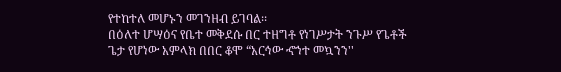የተከተለ መሆኑን መገንዘብ ይገባል፡፡
በዕለተ ሆሣዕና የቤተ መቅደሱ በር ተዘግቶ የነገሥታት ንጉሥ የጌቶች ጌታ የሆነው አምላክ በበር ቆሞ “አርኅው ኆኀተ መኳንን''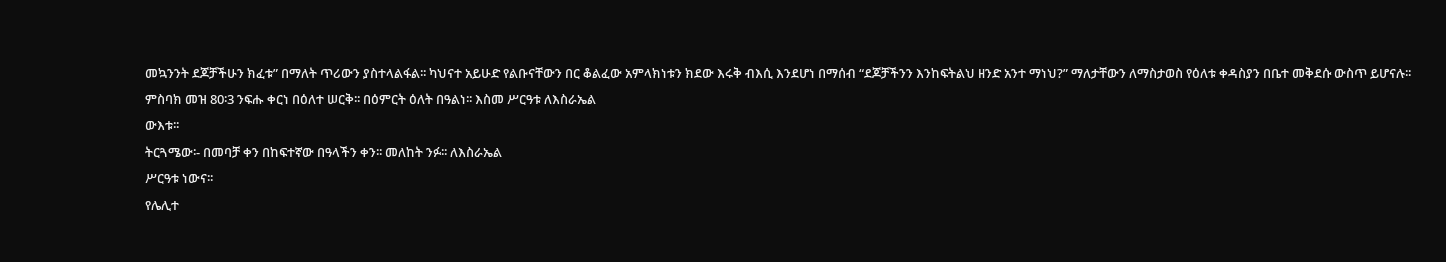መኳንንት ደጆቻችሁን ክፈቱ” በማለት ጥሪውን ያስተላልፋል፡፡ ካህናተ አይሁድ የልቡናቸውን በር ቆልፈው አምላክነቱን ክደው እሩቅ ብእሲ እንደሆነ በማሰብ “ደጆቻችንን እንከፍትልህ ዘንድ አንተ ማነህ?” ማለታቸውን ለማስታወስ የዕለቱ ቀዳስያን በቤተ መቅደሱ ውስጥ ይሆናሉ፡፡
ምስባክ መዝ 80፡3 ንፍሑ ቀርነ በዕለተ ሠርቅ፡፡ በዕምርት ዕለት በዓልነ፡፡ እስመ ሥርዓቱ ለእስራኤል
ውእቱ፡፡
ትርጓሜው፡- በመባቻ ቀን በከፍተኛው በዓላችን ቀን፡፡ መለከት ንፉ፡፡ ለእስራኤል
ሥርዓቱ ነውና፡፡
የሌሊተ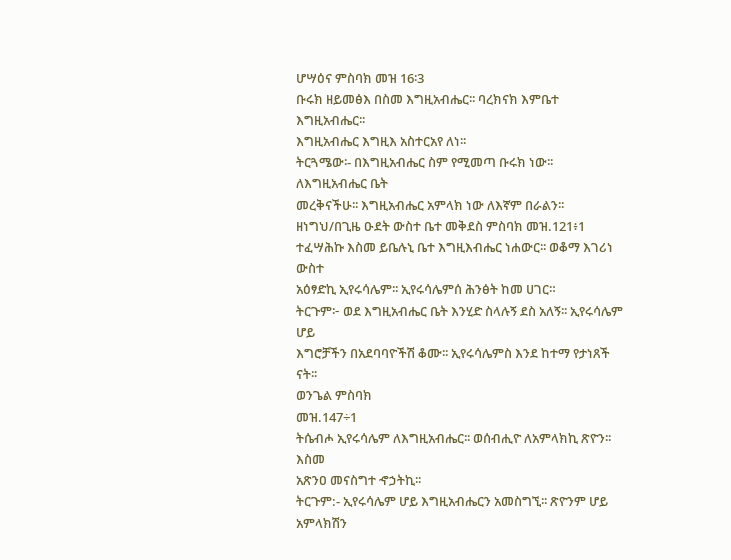ሆሣዕና ምስባክ መዝ 16፡3
ቡሩክ ዘይመፅእ በስመ እግዚአብሔር፡፡ ባረክናክ እምቤተ እግዚአብሔር፡፡
እግዚአብሔር እግዚእ አስተርአየ ለነ፡፡
ትርጓሜው፡- በእግዚአብሔር ስም የሚመጣ ቡሩክ ነው፡፡ ለእግዚአብሔር ቤት
መረቅናችሁ፡፡ እግዚአብሔር አምላክ ነው ለእኛም በራልን፡፡
ዘነግህ/በጊዜ ዑደት ውስተ ቤተ መቅደስ ምስባክ መዝ.121፥1
ተፈሣሕኩ እስመ ይቤሉኒ ቤተ እግዚእብሔር ነሐውር፡፡ ወቆማ እገሪነ ውስተ
አዕፃድኪ ኢየሩሳሌም፡፡ ኢየሩሳሌምሰ ሕንፅት ከመ ሀገር።
ትርጉም፦ ወደ እግዚአብሔር ቤት እንሂድ ስላሉኝ ደስ አለኝ፡፡ ኢየሩሳሌም ሆይ
እግሮቻችን በአደባባዮችሽ ቆሙ፡፡ ኢየሩሳሌምስ እንደ ከተማ የታነጸች ናት፡፡
ወንጌል ምስባክ
መዝ.147÷1
ትሴብሖ ኢየሩሳሌም ለእግዚአብሔር፡፡ ወሰብሒዮ ለአምላክኪ ጽዮን፡፡ እስመ
አጽንዐ መናስግተ ኆኃትኪ፡፡
ትርጉም:- ኢየሩሳሌም ሆይ እግዚአብሔርን አመስግኚ፡፡ ጽዮንም ሆይ አምላክሽን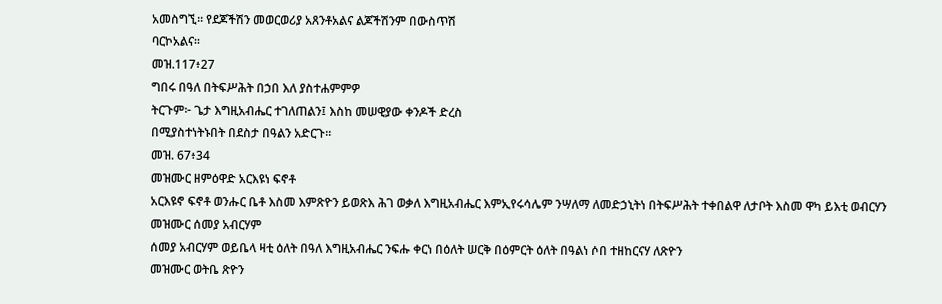አመስግኚ፡፡ የደጆችሽን መወርወሪያ አጸንቶአልና ልጆችሽንም በውስጥሽ
ባርኮአልና፡፡
መዝ.117፥27
ግበሩ በዓለ በትፍሥሕት በኃበ እለ ያስተሐምምዎ
ትርጉም፦ ጌታ እግዚአብሔር ተገለጠልን፤ እስከ መሠዊያው ቀንዶች ድረስ
በሚያስተነትኑበት በደስታ በዓልን አድርጉ፡፡
መዝ. 67፥34
መዝሙር ዘምዕዋድ አርእዩነ ፍኖቶ
አርእዩኖ ፍኖቶ ወንሑር ቤቶ እስመ እምጽዮን ይወጽእ ሕገ ወቃለ እግዚአብሔር እምኢየሩሳሌም ንሣለማ ለመድኃኒትነ በትፍሥሕት ተቀበልዋ ለታቦት እስመ ዋካ ይእቲ ወብርሃን
መዝሙር ሰመያ አብርሃም
ሰመያ አብርሃም ወይቤላ ዛቲ ዕለት በዓለ እግዚአብሔር ንፍሑ ቀርነ በዕለት ሠርቅ በዕምርት ዕለት በዓልነ ሶበ ተዘከርናሃ ለጽዮን
መዝሙር ወትቤ ጽዮን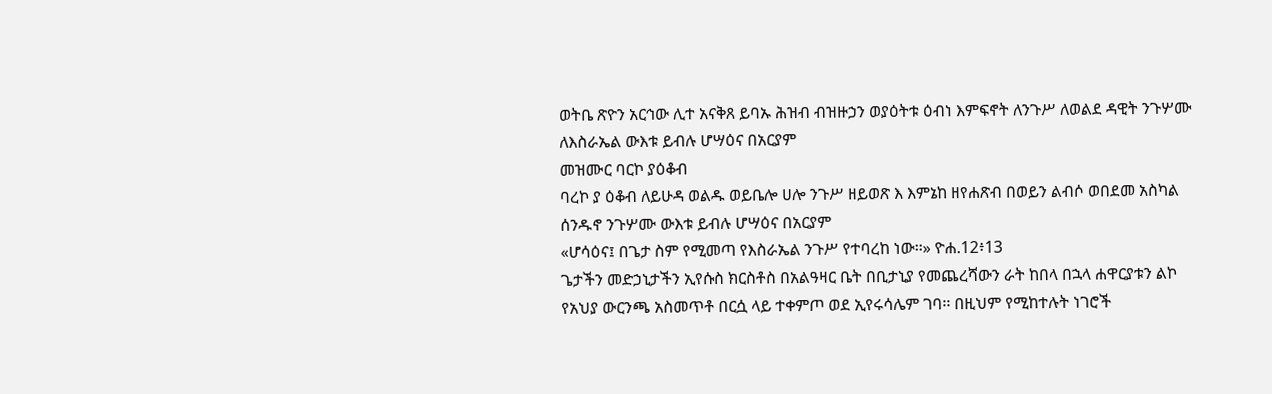ወትቤ ጽዮን አርኅው ሊተ አናቅጸ ይባኡ ሕዝብ ብዝዙኃን ወያዕትቱ ዕብነ እምፍኖት ለንጉሥ ለወልደ ዳዊት ንጉሦሙ ለእስራኤል ውእቱ ይብሉ ሆሣዕና በአርያም
መዝሙር ባርኮ ያዕቆብ
ባረኮ ያ ዕቆብ ለይሁዳ ወልዱ ወይቤሎ ሀሎ ንጉሥ ዘይወጽ እ እምኔከ ዘየሐጽብ በወይን ልብሶ ወበደመ አስካል ሰንዱኖ ንጉሦሙ ውእቱ ይብሉ ሆሣዕና በአርያም
«ሆሳዕና፤ በጌታ ስም የሚመጣ የእስራኤል ንጉሥ የተባረከ ነው፡፡» ዮሐ.12፥13
ጌታችን መድኃኒታችን ኢየሱስ ክርስቶስ በአልዓዛር ቤት በቢታኒያ የመጨረሻውን ራት ከበላ በኋላ ሐዋርያቱን ልኮ የአህያ ውርንጫ አስመጥቶ በርሷ ላይ ተቀምጦ ወደ ኢየሩሳሌም ገባ፡፡ በዚህም የሚከተሉት ነገሮች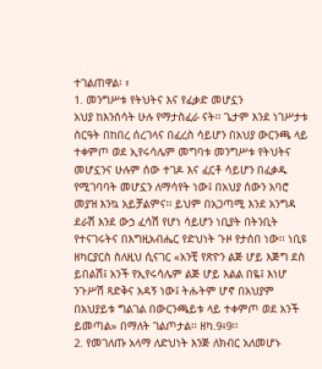ተገልጠዋል፡ ፣
1. መንግሥቱ የትህትና እና የፈቃድ መሆኗን
አህያ ከእንሰሳት ሁሉ የማታስፈራ ናት፡፡ ጌታም እንደ ነገሥታቱ ስርዓት በከበረ ሰረገላና በፈረስ ሳይሆን በአህያ ውርንጫ ላይ ተቀምጦ ወደ ኢየሩሳሌም መግባቱ መንግሥቱ የትህትና መሆኗንና ሁሉም ሰው ተገዶ እና ፈርቶ ሳይሆን በፈቃዱ የሚገባባት መሆኗን ለማሳየት ነው፤ በአህያ ሰውን አባሮ መያዝ እንኳ አይቻልምና፡፡ ይህም በአጋጣሚ እንደ አንግዳ ደራሽ እንደ ውኃ ፈሳሽ የሆነ ሳይሆን ነቢያት በትንቢት የተናገሩትና በእግዚአብሔር የድህነት ጉዞ የታሰበ ነው፡፡ ነቢዩ ዘካርያርስ ስለዚህ ሲናገር «አንቺ የጽዮን ልጅ ሆይ እጅግ ደስ ይበልሽ፤ አንች የኢየሩሳሌም ልጅ ሆይ እልል በዬ፤ እነሆ ንጉሥሽ ጻድቅና አዳኝ ነው፤ ትሑትም ሆኖ በአህያም በአህያይቱ ግልገል በውርንጫይቱ ላይ ተቀምጦ ወደ አንች ይመጣል» በማለት ገልጦታል፡፡ ዘካ.9፥9፡፡
2. የመገለጡ አላማ ለድህነት እንጅ ለክብር አለመሆኑ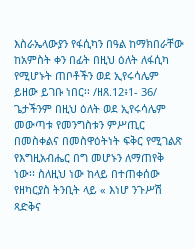እስራኤላውያን የፋሲካን በዓል ከማክበራቸው ከአምስት ቀን በፊት በዚህ ዕለት ለፋሲካ የሚሆኑት ጠቦቶችን ወደ ኢየሩሳሌም ይዘው ይገቡ ነበር፡፡ /ዘጸ.12፥1- 36/ ጌታችንም በዚህ ዕለት ወደ ኢየሩሳሌም መውጣቱ የመንግስቱን ምሥጢር በመስቀልና በመስዋዕትነት ፍቅር የሚገልጽ የእግዚአብሔር በግ መሆኑን ለማጠየቅ ነው፡፡ ስለዚህ ነው ከላይ በተጠቀሰው የዘካርያስ ትንቢት ላይ « እነሆ ንጉሥሽ ጻድቅና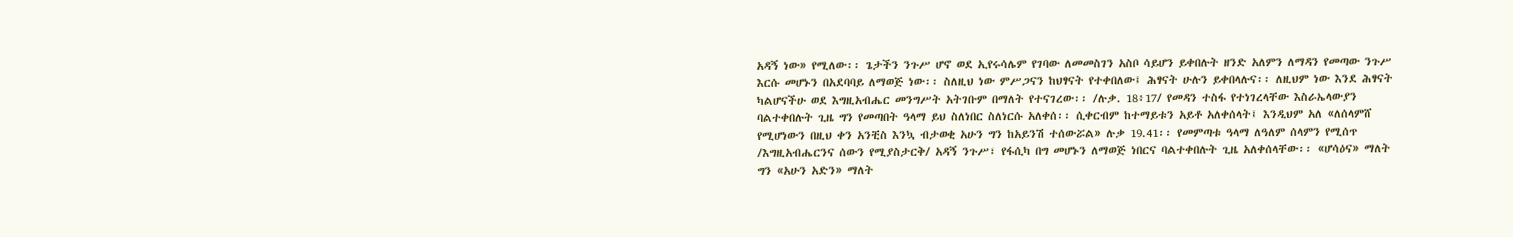አዳኝ ነው» የሚለው፡፡ ጌታችን ንጉሥ ሆኖ ወደ ኢየሩሳሌም የገባው ለመመስገን አስቦ ሳይሆን ይቀበሉት ዘንድ አለምን ለማዳን የመጣው ንጉሥ እርሱ መሆኑን በአደባባይ ለማወጅ ነው፡፡ ስለዚህ ነው ምሥጋናን ከህፃናት የተቀበለው፤ ሕፃናት ሁሉን ይቀበላሉና፡፡ ለዚህም ነው እንደ ሕፃናት ካልሆናችሁ ወደ እግዚአብሔር መንግሥት አትገቡም በማለት የተናገረው፡፡ /ሉቃ. 18፥17/ የመዳን ተስፋ የተነገረላቸው እስራኤላውያን ባልተቀበሉት ጊዜ ግን የመጣበት ዓላማ ይህ ስለነበር ስለነርሱ አለቀሰ፡፡ ሲቀርብም ከተማይቱን አይቶ አለቀሰላት፤ እንዲህም አለ «ለሰላምሸ የሚሆነውን በዚህ ቀን አንቺስ እንኳ ብታወቂ አሁን ግን ከአይንሽ ተሰውሯል» ሉቃ 19.41፡፡ የመምጣቱ ዓላማ ለዓለም ሰላምን የሚሰጥ /እግዚአብሔርንና ሰውን የሚያስታርቅ/ አዳኝ ንጉሥ፣ የፋሲካ በግ መሆኑን ለማወጅ ነበርና ባልተቀበሉት ጊዜ አለቀሰላቸው፡፡ «ሆሳዕና» ማለት ግን «አሁን አድን» ማለት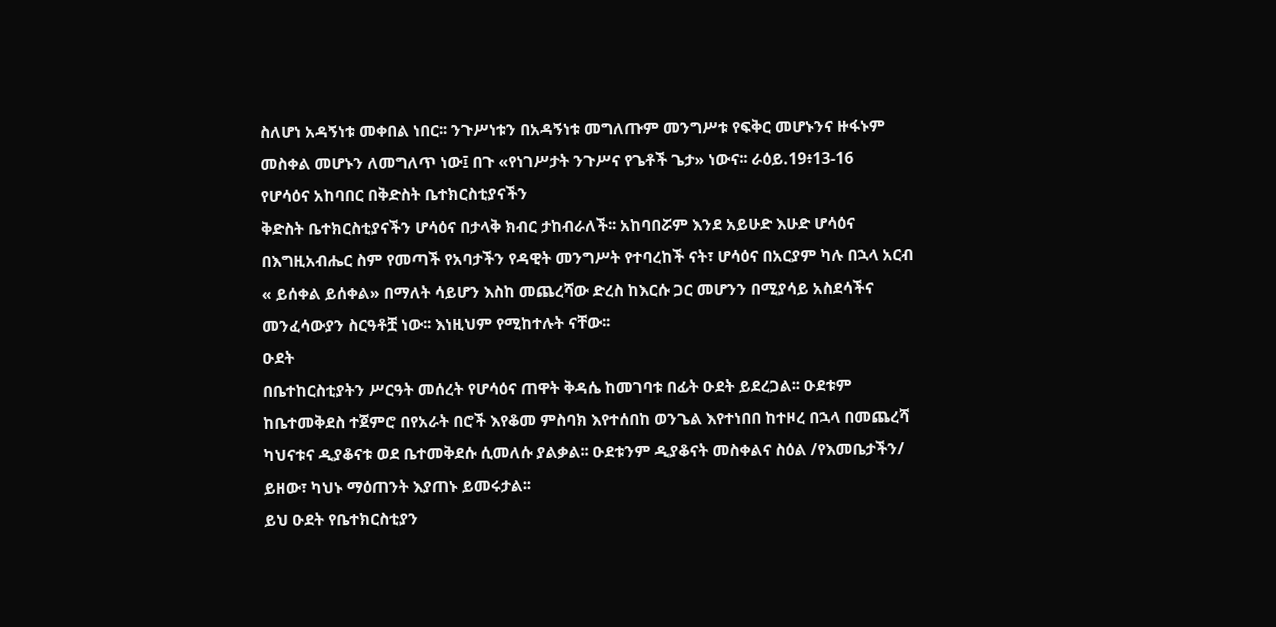ስለሆነ አዳኝነቱ መቀበል ነበር፡፡ ንጉሥነቱን በአዳኝነቱ መግለጡም መንግሥቱ የፍቅር መሆኑንና ዙፋኑም መስቀል መሆኑን ለመግለጥ ነው፤ በጉ «የነገሥታት ንጉሥና የጌቶች ጌታ» ነውና፡፡ ራዕይ.19፥13-16
የሆሳዕና አከባበር በቅድስት ቤተክርስቲያናችን
ቅድስት ቤተክርስቲያናችን ሆሳዕና በታላቅ ክብር ታከብራለች፡፡ አከባበሯም እንደ አይሁድ እሁድ ሆሳዕና በእግዚአብሔር ስም የመጣች የአባታችን የዳዊት መንግሥት የተባረከች ናት፣ ሆሳዕና በአርያም ካሉ በኋላ አርብ « ይሰቀል ይሰቀል» በማለት ሳይሆን እስከ መጨረሻው ድረስ ከእርሱ ጋር መሆንን በሚያሳይ አስደሳችና መንፈሳውያን ስርዓቶቿ ነው፡፡ እነዚህም የሚከተሉት ናቸው፡፡
ዑደት
በቤተከርስቲያትን ሥርዓት መሰረት የሆሳዕና ጠዋት ቅዳሴ ከመገባቱ በፊት ዑደት ይደረጋል፡፡ ዑደቱም ከቤተመቅደስ ተጀምሮ በየአራት በሮች እየቆመ ምስባክ እየተሰበከ ወንጌል እየተነበበ ከተዞረ በኋላ በመጨረሻ ካህናቱና ዲያቆናቱ ወደ ቤተመቅደሱ ሲመለሱ ያልቃል፡፡ ዑደቱንም ዲያቆናት መስቀልና ስዕል /የእመቤታችን/ ይዘው፣ ካህኑ ማዕጠንት እያጠኑ ይመሩታል፡፡
ይህ ዑደት የቤተክርስቲያን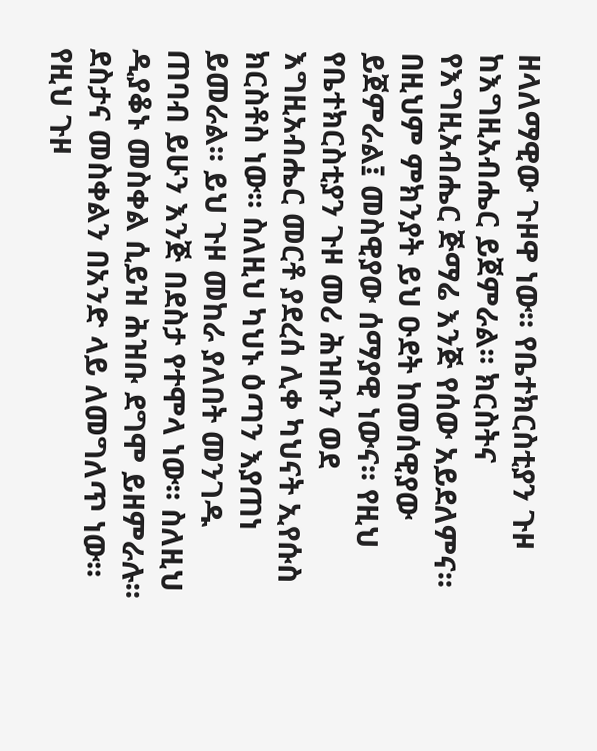ዘላለማዊው ጉዞዋ ነው፡፡ የቤተክርስቲያን ጉዞ ከእግዚአብሔር ይጀምራል፡፡ ክርስትና የእግዚአብሔር ጅማሬ እንጅ የሰው አይደለምና፡፡ በዚህም ምክንያት ይህ ዑደት ከመሰዊያው ይጀምራል፤ መስዊያው ሰማያዊ ነውና፡፡ የዚህ የቤተክርስቲያን ጉዞ መሪ ሕዝቡን ወደ እግዚአብሔር መርቶ ያደረሰ ሊቀ ካህናት ኢየሱስ ክርስቶስ ነው፡፡ ስለዚህ ካህኑ ዕጣን እያጠነ ይመራል፡፡ ይህ ጉዞ መከራ ያለበት መንገዱ ጠባብ ይሁን እንጅ በደስታ የተሞላ ነው፡፡ ስለዚህ ዲያቆኑ መስቀል ሲይዝ ሕዝቡ ደግሞ ይዘምራሉ፡፡ ደስታና መስቀልን በአንድ ላይ ለመግለጥ ነው፡፡ የዚህ ጉዞ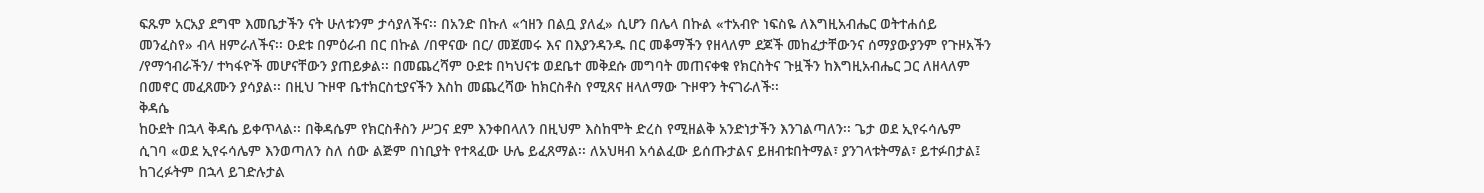ፍጹም አርአያ ደግሞ እመቤታችን ናት ሁለቱንም ታሳያለችና፡፡ በአንድ በኩለ «ኅዘን በልቧ ያለፈ» ሲሆን በሌላ በኩል «ተአብዮ ነፍስዬ ለእግዚአብሔር ወትተሐሰይ መንፈስየ» ብላ ዘምራለችና፡፡ ዑደቱ በምዕራብ በር በኩል /በዋናው በር/ መጀመሩ እና በእያንዳንዱ በር መቆማችን የዘላለም ደጆች መከፈታቸውንና ሰማያውያንም የጉዞአችን /የማኅብራችን/ ተካፋዮች መሆናቸውን ያጠይቃል፡፡ በመጨረሻም ዑደቱ በካህናቱ ወደቤተ መቅደሱ መግባት መጠናቀቁ የክርስትና ጉዟችን ከእግዚአብሔር ጋር ለዘላለም በመኖር መፈጸሙን ያሳያል፡፡ በዚህ ጉዞዋ ቤተክርስቲያናችን እስከ መጨረሻው ከክርስቶስ የሚጸና ዘላለማው ጉዞዋን ትናገራለች፡፡
ቅዳሴ
ከዑደት በኋላ ቅዳሴ ይቀጥላል፡፡ በቅዳሴም የክርስቶስን ሥጋና ደም እንቀበላለን በዚህም እስከሞት ድረስ የሚዘልቅ አንድነታችን እንገልጣለን፡፡ ጌታ ወደ ኢየሩሳሌም ሲገባ «ወደ ኢየሩሳሌም እንወጣለን ስለ ሰው ልጅም በነቢያት የተጻፈው ሁሌ ይፈጸማል፡፡ ለአህዛብ አሳልፈው ይሰጡታልና ይዘብቱበትማል፣ ያንገላቱትማል፣ ይተፉበታል፤ ከገረፉትም በኋላ ይገድሉታል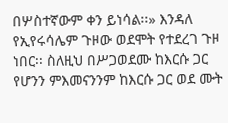በሦስተኛውም ቀን ይነሳል፡፡» እንዳለ የኢየሩሳሌም ጉዞው ወደሞት የተደረገ ጉዞ ነበር፡፡ ስለዚህ በሥጋወደሙ ከእርሱ ጋር የሆንን ምእመናንንም ከእርሱ ጋር ወደ ሙት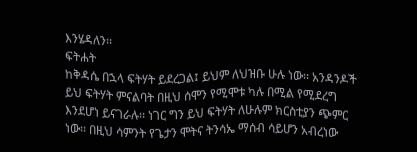እንሄዳለን፡፡
ፍትሐት
ከቅዳሴ በኋላ ፍትሃት ይደረጋል፤ ይህም ለህዝቡ ሁሉ ነው፡፡ አንዳንዶች ይህ ፍትሃት ምናልባት በዚህ ሰሞን የሚሞቱ ካሉ በሚል የሚደረግ እንደሆነ ይናገራሉ፡፡ ነገር ግን ይህ ፍትሃት ለሁሉም ክርስቲያን ጭምር ነው፡፡ በዚህ ሳምንት የጌታን ሞትና ትንሳኤ ማሰብ ሳይሆን አብረነው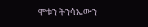ሞቱን ትንሳኤውን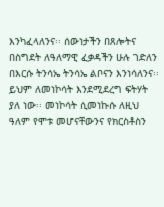እንካፈላለንና፡፡ ሰውነታችን በጸሎትና በስግደት ለዓለማዊ ፈቃዳችን ሁሉ ገድለን በእርሱ ትንሳኤ ትንሳኤ ልቦናን እንነሳለንና፡፡ ይህም ለመነኮሳት እንደሚደረግ ፍትሃት ያለ ነው፡፡ መነኮሳት ሲመነኩሱ ለዚህ ዓለም የሞቱ መሆናቸውንና የክርስቶስን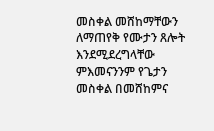መስቀል መሸከማቸውን ለማጠየቅ የሙታን ጸሎት እንደሚደረግላቸው ምእመናንንም የጌታን መስቀል በመሸከምና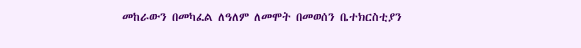መከራውን በመካፈል ለዓለም ለመሞት በመወሰን ቤተክርስቲያን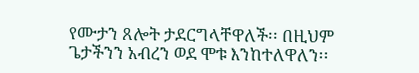የሙታን ጸሎት ታደርግላቸዋለች፡፡ በዚህም ጌታችንን አብረን ወደ ሞቱ እንከተለዋለን፡፡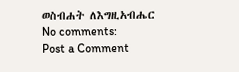ወስብሐት ለእግዚአብሔር
No comments:
Post a Comment